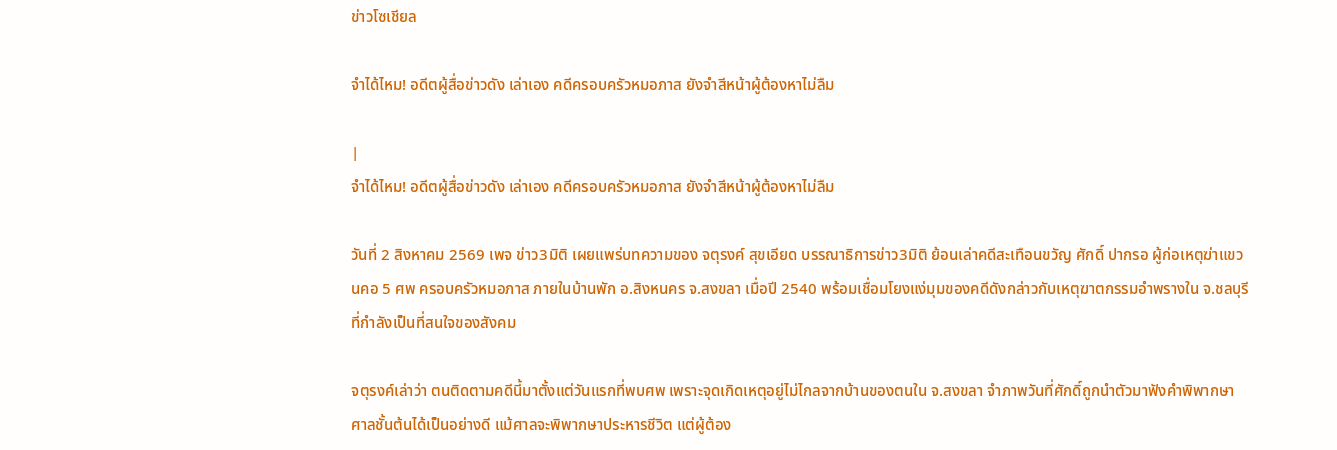ข่าวโซเชียล

จำได้ไหม! อดีตผู้สื่อข่าวดัง เล่าเอง คดีครอบครัวหมอภาส ยังจำสีหน้าผู้ต้องหาไม่ลืม

|
จำได้ไหม! อดีตผู้สื่อข่าวดัง เล่าเอง คดีครอบครัวหมอภาส ยังจำสีหน้าผู้ต้องหาไม่ลืม

วันที่ 2 สิงหาคม 2569 เพจ ข่าว3มิติ เผยแพร่บทความของ จตุรงค์ สุขเอียด บรรณาธิการข่าว3มิติ ย้อนเล่าคดีสะเทือนขวัญ ศักดิ์ ปากรอ ผู้ก่อเหตุฆ่าแขวนคอ 5 ศพ ครอบครัวหมอภาส ภายในบ้านพัก อ.สิงหนคร จ.สงขลา เมื่อปี 2540 พร้อมเชื่อมโยงแง่มุมของคดีดังกล่าวกับเหตุฆาตกรรมอำพรางใน จ.ชลบุรี ที่กำลังเป็นที่สนใจของสังคม

จตุรงค์เล่าว่า ตนติดตามคดีนี้มาตั้งแต่วันแรกที่พบศพ เพราะจุดเกิดเหตุอยู่ไม่ไกลจากบ้านของตนใน จ.สงขลา จำภาพวันที่ศักดิ์ถูกนำตัวมาฟังคำพิพากษาศาลชั้นต้นได้เป็นอย่างดี แม้ศาลจะพิพากษาประหารชีวิต แต่ผู้ต้อง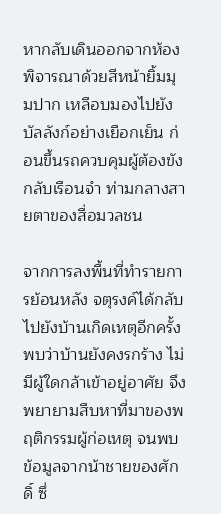หากลับเดินออกจากห้องพิจารณาด้วยสีหน้ายิ้มมุมปาก เหลือบมองไปยังบัลลังก์อย่างเยือกเย็น ก่อนขึ้นรถควบคุมผู้ต้องขังกลับเรือนจำ ท่ามกลางสายตาของสื่อมวลชน

จากการลงพื้นที่ทำรายการย้อนหลัง จตุรงค์ได้กลับไปยังบ้านเกิดเหตุอีกครั้ง พบว่าบ้านยังคงรกร้าง ไม่มีผู้ใดกล้าเข้าอยู่อาศัย จึงพยายามสืบหาที่มาของพฤติกรรมผู้ก่อเหตุ จนพบข้อมูลจากน้าชายของศักดิ์ ซึ่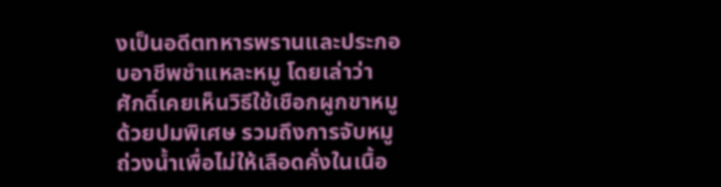งเป็นอดีตทหารพรานและประกอบอาชีพชำแหละหมู โดยเล่าว่า ศักดิ์เคยเห็นวิธีใช้เชือกผูกขาหมูด้วยปมพิเศษ รวมถึงการจับหมูถ่วงน้ำเพื่อไม่ให้เลือดคั่งในเนื้อ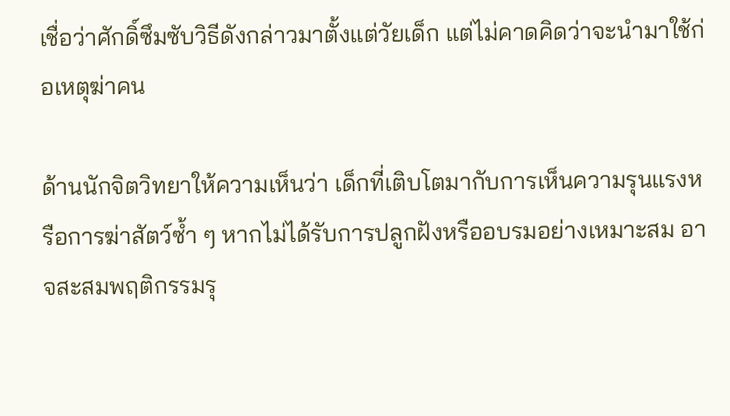เชื่อว่าศักดิ์ซึมซับวิธีดังกล่าวมาตั้งแต่วัยเด็ก แต่ไม่คาดคิดว่าจะนำมาใช้ก่อเหตุฆ่าคน

ด้านนักจิตวิทยาให้ความเห็นว่า เด็กที่เติบโตมากับการเห็นความรุนแรงหรือการฆ่าสัตว์ซ้ำ ๆ หากไม่ได้รับการปลูกฝังหรืออบรมอย่างเหมาะสม อาจสะสมพฤติกรรมรุ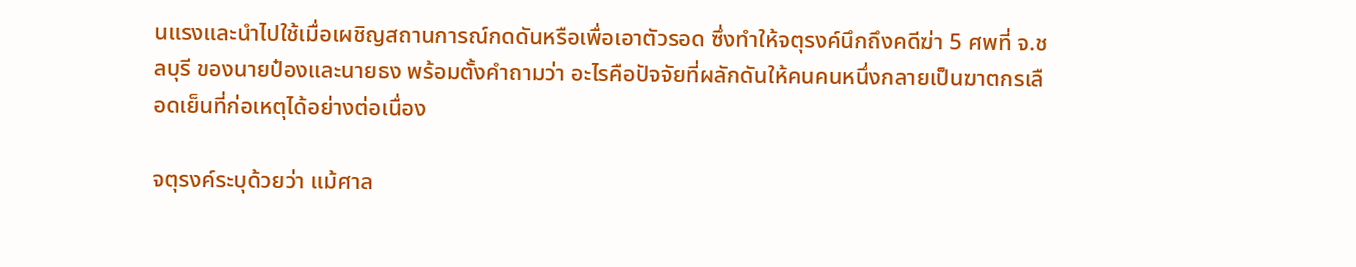นแรงและนำไปใช้เมื่อเผชิญสถานการณ์กดดันหรือเพื่อเอาตัวรอด ซึ่งทำให้จตุรงค์นึกถึงคดีฆ่า 5 ศพที่ จ.ชลบุรี ของนายป๋องและนายธง พร้อมตั้งคำถามว่า อะไรคือปัจจัยที่ผลักดันให้คนคนหนึ่งกลายเป็นฆาตกรเลือดเย็นที่ก่อเหตุได้อย่างต่อเนื่อง

จตุรงค์ระบุด้วยว่า แม้ศาล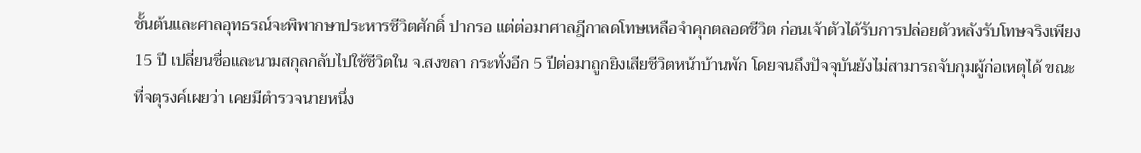ชั้นต้นและศาลอุทธรณ์จะพิพากษาประหารชีวิตศักดิ์ ปากรอ แต่ต่อมาศาลฎีกาลดโทษเหลือจำคุกตลอดชีวิต ก่อนเจ้าตัวได้รับการปล่อยตัวหลังรับโทษจริงเพียง 15 ปี เปลี่ยนชื่อและนามสกุลกลับไปใช้ชีวิตใน จ.สงขลา กระทั่งอีก 5 ปีต่อมาถูกยิงเสียชีวิตหน้าบ้านพัก โดยจนถึงปัจจุบันยังไม่สามารถจับกุมผู้ก่อเหตุได้ ขณะที่จตุรงค์เผยว่า เคยมีตำรวจนายหนึ่ง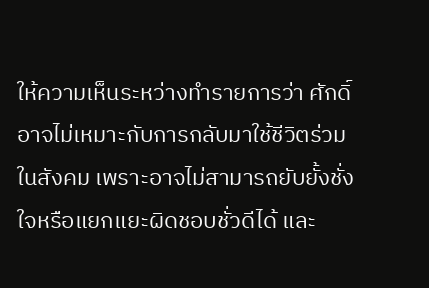ให้ความเห็นระหว่างทำรายการว่า ศักดิ์อาจไม่เหมาะกับการกลับมาใช้ชีวิตร่วมในสังคม เพราะอาจไม่สามารถยับยั้งชั่งใจหรือแยกแยะผิดชอบชั่วดีได้ และ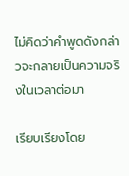ไม่คิดว่าคำพูดดังกล่าวจะกลายเป็นความจริงในเวลาต่อมา

เรียบเรียงโดย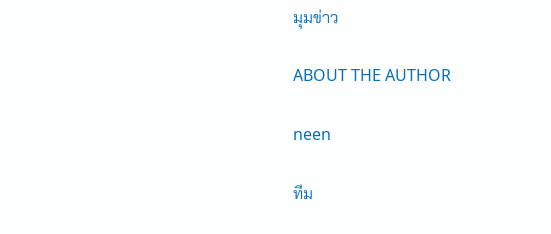มุมข่าว

ABOUT THE AUTHOR

neen

ทีม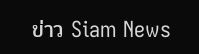ข่าว Siam News